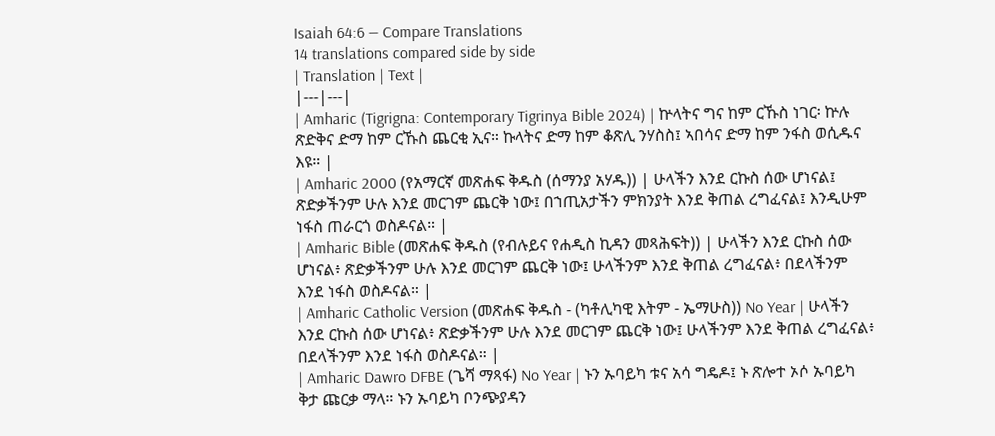Isaiah 64:6 — Compare Translations
14 translations compared side by side
| Translation | Text |
|---|---|
| Amharic (Tigrigna: Contemporary Tigrinya Bible 2024) | ኵላትና ግና ከም ርኹስ ነገር፡ ኵሉ ጽድቅና ድማ ከም ርኹስ ጨርቂ ኢና። ኩላትና ድማ ከም ቆጽሊ ንሃስስ፤ ኣበሳና ድማ ከም ንፋስ ወሲዱና እዩ። |
| Amharic 2000 (የአማርኛ መጽሐፍ ቅዱስ (ሰማንያ አሃዱ)) | ሁላችን እንደ ርኩስ ሰው ሆነናል፤ ጽድቃችንም ሁሉ እንደ መርገም ጨርቅ ነው፤ በኀጢአታችን ምክንያት እንደ ቅጠል ረግፈናል፤ እንዲሁም ነፋስ ጠራርጎ ወስዶናል። |
| Amharic Bible (መጽሐፍ ቅዱስ (የብሉይና የሐዲስ ኪዳን መጻሕፍት)) | ሁላችን እንደ ርኩስ ሰው ሆነናል፥ ጽድቃችንም ሁሉ እንደ መርገም ጨርቅ ነው፤ ሁላችንም እንደ ቅጠል ረግፈናል፥ በደላችንም እንደ ነፋስ ወስዶናል። |
| Amharic Catholic Version (መጽሐፍ ቅዱስ - (ካቶሊካዊ እትም - ኤማሁስ)) No Year | ሁላችን እንደ ርኩስ ሰው ሆነናል፥ ጽድቃችንም ሁሉ እንደ መርገም ጨርቅ ነው፤ ሁላችንም እንደ ቅጠል ረግፈናል፥ በደላችንም እንደ ነፋስ ወስዶናል። |
| Amharic Dawro DFBE (ጌሻ ማጻፋ) No Year | ኑን ኡባይካ ቱና አሳ ግዴዶ፤ ኑ ጽሎተ ኦሶ ኡባይካ ቅታ ጩርቃ ማላ። ኑን ኡባይካ ቦንጭያዳን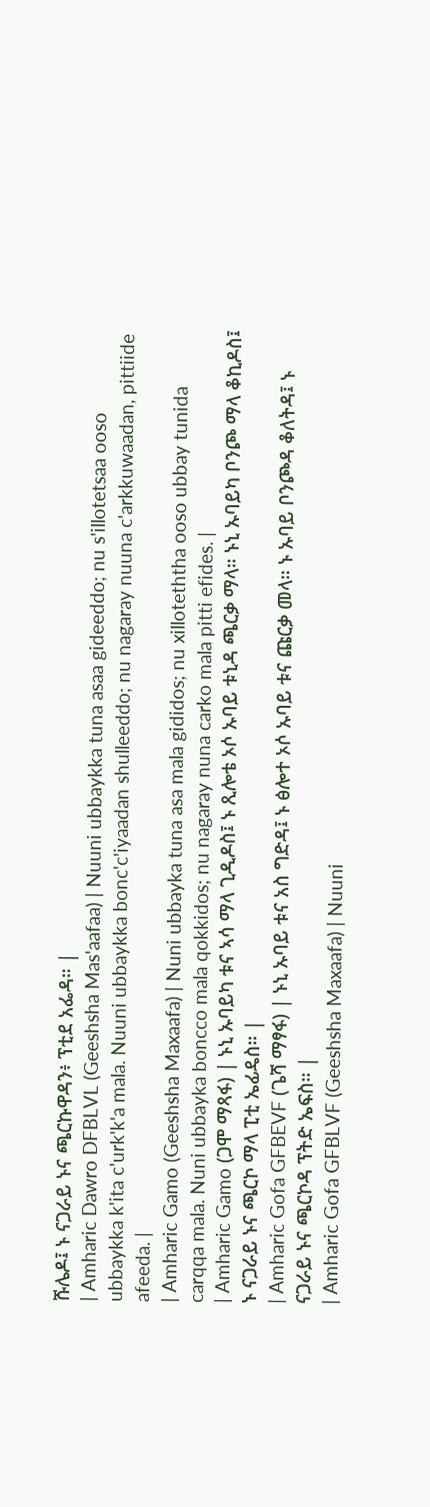ሹሌዶ፤ ኑ ናጋራይ ኑና ጫርኩዋዳን፥ ፕቲደ አፌዳ። |
| Amharic Dawro DFBLVL (Geeshsha Mas'aafaa) | Nuuni ubbaykka tuna asaa gideeddo; nu s'illotetsaa ooso ubbaykka k'ita c'urk'k'a mala. Nuuni ubbaykka bonc'c'iyaadan shulleeddo; nu nagaray nuuna c'arkkuwaadan, pittiide afeeda. |
| Amharic Gamo (Geeshsha Maxaafa) | Nuni ubbayka tuna asa mala gididos; nu xilloteththa ooso ubbay tunida carqqa mala. Nuni ubbayka boncco mala qokkidos; nu nagaray nuna carko mala pitti efides. |
| Amharic Gamo (ጋሞ ማጻፋ) | ኑኒ ኡባይካ ቱና ኣሳ ማላ ጊዲዶስ፤ ኑ ጺሎቴ ኦሶ ኡባይ ቱኒዳ ጫርቃ ማላ። ኑኒ ኡባይካ ቦንጮ ማላ ቆኪዶስ፤ ኑ ናጋራይ ኑና ጫርኮ ማላ ፒቲ ኤፊዴስ። |
| Amharic Gofa GFBEVF (ጌሻ ማፃፋ) | ኑኒ ኡባይ ቱና አስ ግድዳ፤ ኑ ፅሎተ ኦሶ ኡባይ ቱና ጩርቃ መላ። ኑ ኡባይ ቦንጮዳ ቆለትዳ፤ ኑ ናጋራይ ኑና ጫርኮዳ ፕትድ ኤፍስ። |
| Amharic Gofa GFBLVF (Geeshsha Maxaafa) | Nuuni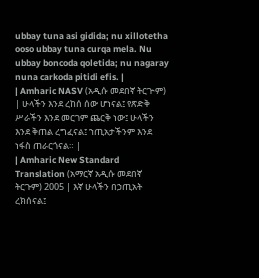ubbay tuna asi gidida; nu xillotetha ooso ubbay tuna curqa mela. Nu ubbay boncoda qoletida; nu nagaray nuna carkoda pitidi efis. |
| Amharic NASV (አዲሱ መደበኛ ትርጒም) | ሁላችን እንደ ረከሰ ሰው ሆነናል፤ የጽድቅ ሥራችን እንደ መርገም ጨርቅ ነው፤ ሁላችን እንደ ቅጠል ረግፈናል፤ ኀጢአታችንም እንደ ነፋስ ጠራርጎናል። |
| Amharic New Standard Translation (አማርኛ አዲሱ መደበኛ ትርጉም) 2005 | እኛ ሁላችን በኃጢአት ረክሰናል፤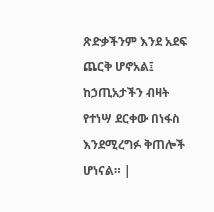ጽድቃችንም እንደ አደፍ ጨርቅ ሆኖአል፤ ከኃጢአታችን ብዛት የተነሣ ደርቀው በነፋስ እንደሚረግፉ ቅጠሎች ሆነናል። |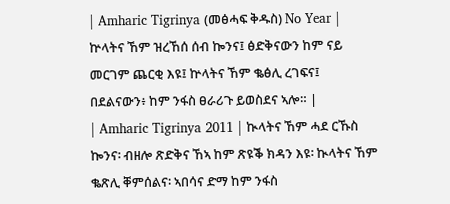| Amharic Tigrinya (መፅሓፍ ቅዱስ) No Year | ኵላትና ኸም ዝረኸሰ ሰብ ኰንና፤ ፅድቅናውን ከም ናይ መርገም ጨርቂ እዩ፤ ኵላትና ኸም ቈፅሊ ረገፍና፤ በደልናውን፥ ከም ንፋስ ፀራሪጉ ይወስደና ኣሎ። |
| Amharic Tigrinya 2011 | ኲላትና ኸም ሓደ ርኹስ ኰንና፡ ብዘሎ ጽድቅና ኸኣ ከም ጽዩቕ ክዳን እዩ፡ ኲላትና ኸም ቈጽሊ ቐምሰልና፡ ኣበሳና ድማ ከም ንፋስ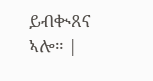ይብቊጸና ኣሎ። |